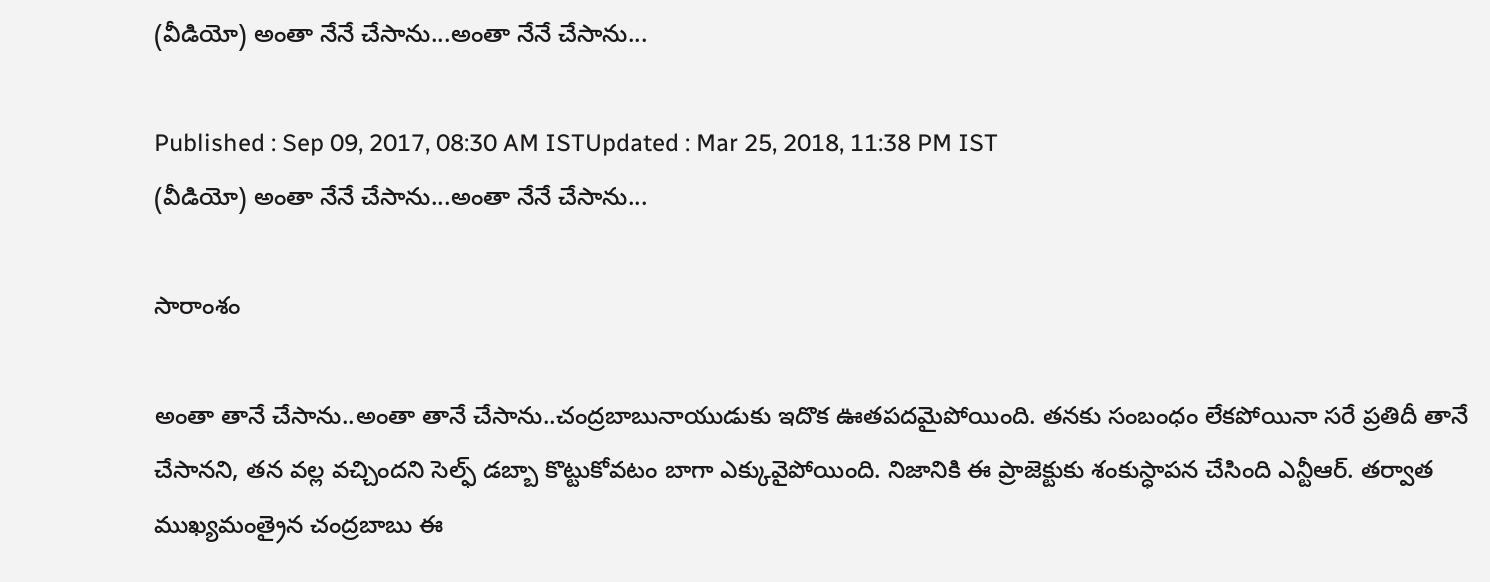(వీడియో) అంతా నేనే చేసాను...అంతా నేనే చేసాను...

Published : Sep 09, 2017, 08:30 AM ISTUpdated : Mar 25, 2018, 11:38 PM IST
(వీడియో) అంతా నేనే చేసాను...అంతా నేనే చేసాను...

సారాంశం

అంతా తానే చేసాను..అంతా తానే చేసాను..చంద్రబాబునాయుడుకు ఇదొక ఊతపదమైపోయింది. తనకు సంబంధం లేకపోయినా సరే ప్రతిదీ తానే చేసానని, తన వల్ల వచ్చిందని సెల్ఫ్ డబ్బా కొట్టుకోవటం బాగా ఎక్కువైపోయింది. నిజానికి ఈ ప్రాజెక్టుకు శంకుస్ధాపన చేసింది ఎన్టీఆర్. తర్వాత ముఖ్యమంత్రైన చంద్రబాబు ఈ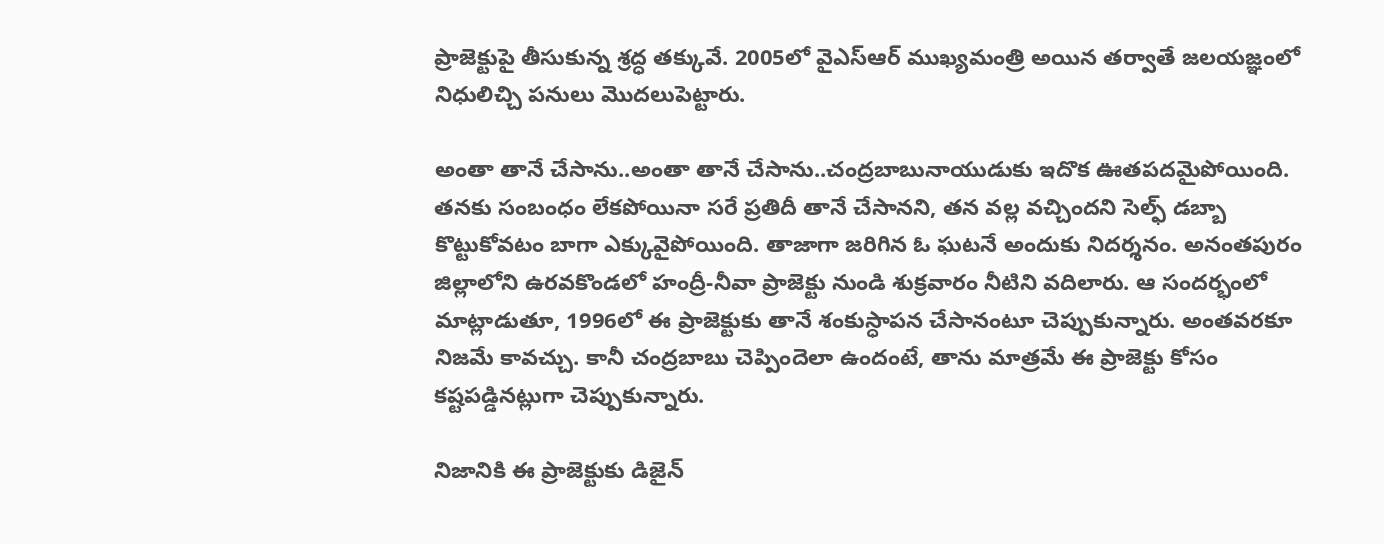ప్రాజెక్టుపై తీసుకున్న శ్రద్ధ తక్కువే. 2005లో వైఎస్ఆర్ ముఖ్యమంత్రి అయిన తర్వాతే జలయజ్ఞంలో నిధులిచ్చి పనులు మొదలుపెట్టారు.

అంతా తానే చేసాను..అంతా తానే చేసాను..చంద్రబాబునాయుడుకు ఇదొక ఊతపదమైపోయింది. తనకు సంబంధం లేకపోయినా సరే ప్రతిదీ తానే చేసానని, తన వల్ల వచ్చిందని సెల్ఫ్ డబ్బా కొట్టుకోవటం బాగా ఎక్కువైపోయింది. తాజాగా జరిగిన ఓ ఘటనే అందుకు నిదర్శనం. అనంతపురం జిల్లాలోని ఉరవకొండలో హంద్రీ-నీవా ప్రాజెక్టు నుండి శుక్రవారం నీటిని వదిలారు. ఆ సందర్భంలో మాట్లాడుతూ, 1996లో ఈ ప్రాజెక్టుకు తానే శంకుస్ధాపన చేసానంటూ చెప్పుకున్నారు. అంతవరకూ నిజమే కావచ్చు. కానీ చంద్రబాబు చెప్పిందెలా ఉందంటే, తాను మాత్రమే ఈ ప్రాజెక్టు కోసం కష్టపడ్డినట్లుగా చెప్పుకున్నారు.

నిజానికి ఈ ప్రాజెక్టుకు డిజైన్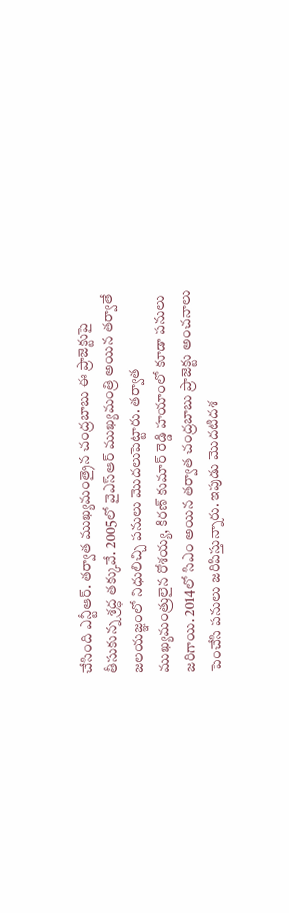చేసింది ఎన్టీఆర్. తర్వాత ముఖ్యమంత్రైన చంద్రబాబు ఈ ప్రాజెక్టుపై తీసుకున్న శ్రద్ధ తక్కువే. 2005లో వైఎస్ఆర్ ముఖ్యమంత్రి అయిన తర్వాతే జలయజ్ఞంలో నిధులిచ్చి పనులు మొదలుపెట్టారు. తర్వాత ముఖ్యమంత్రులైన రోశయ్య, కిరణ్ కుమార్ రెడ్డి హయాంలో కూడా పనులు జరిగాయి. 2014లో సిఎం అయిన తర్వాత చంద్రబాబు ప్రాజెక్టు అంచనాలు పెంచేసి పనులు జరిపిస్తున్నారు. ఇపుడు మొదటిదశ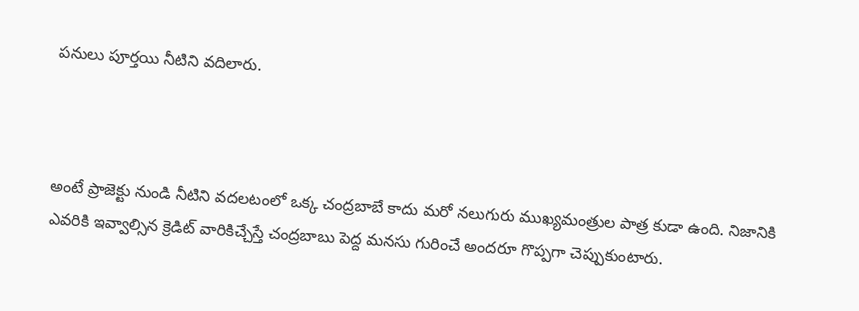పనులు పూర్తయి నీటిని వదిలారు.



అంటే ప్రాజెక్టు నుండి నీటిని వదలటంలో ఒక్క చంద్రబాబే కాదు మరో నలుగురు ముఖ్యమంత్రుల పాత్ర కుడా ఉంది. నిజానికి ఎవరికి ఇవ్వాల్సిన క్రెడిట్ వారికిచ్చేస్తే చంద్రబాబు పెద్ద మనసు గురించే అందరూ గొప్పగా చెప్పుకుంటారు.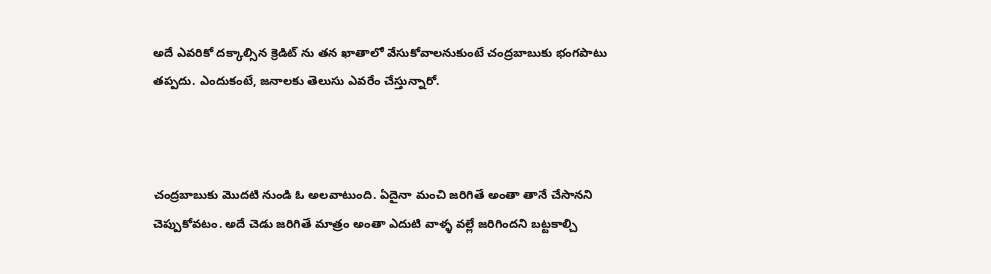అదే ఎవరికో దక్కాల్సిన క్రెడిట్ ను తన ఖాతాలో వేసుకోవాలనుకుంటే చంద్రబాబుకు భంగపాటు  తప్పదు. ఎందుకంటే, జనాలకు తెలుసు ఎవరేం చేస్తున్నారో.



చంద్రబాబుకు మొదటి నుండి ఓ అలవాటుంది. ఏదైనా మంచి జరిగితే అంతా తానే చేసానని చెప్పుకోవటం. అదే చెడు జరిగితే మాత్రం అంతా ఎదుటి వాళ్ళ వల్లే జరిగిందని బట్టకాల్చి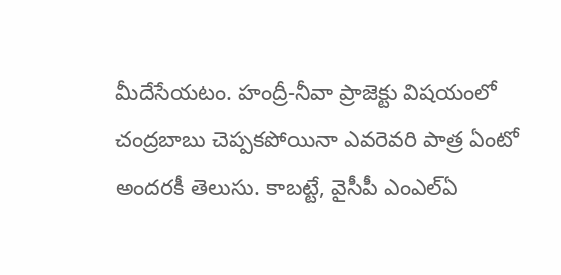మీదేసేయటం. హంద్రీ-నీవా ప్రాజెక్టు విషయంలో చంద్రబాబు చెప్పకపోయినా ఎవరెవరి పాత్ర ఏంటో అందరకీ తెలుసు. కాబట్టే, వైసీపీ ఎంఎల్ఏ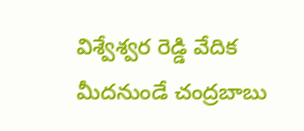విశ్వేశ్వర రెడ్డి వేదిక మీదనుండే చంద్రబాబు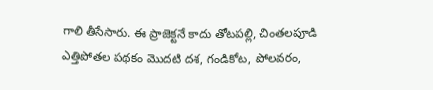గాలి తీసేసారు. ఈ ప్రాజెక్టనే కాదు తోటపల్లి, చింతలపూడి ఎత్తిపోతల పథకం మొదటి దశ, గండికోట, పోలవరం,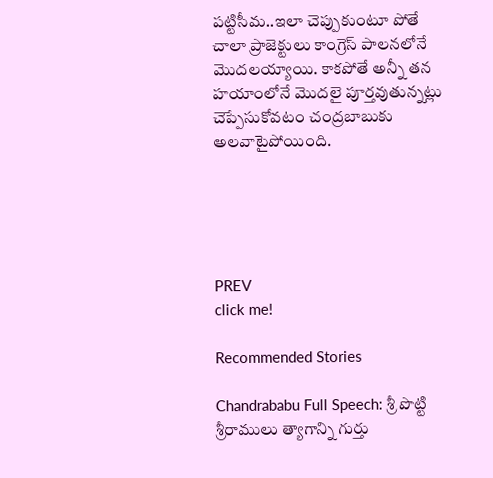పట్టిసీమ..ఇలా చెప్పుకుంటూ పోతే చాలా ప్రాజెక్టులు కాంగ్రెస్ పాలనలోనే మొదలయ్యాయి. కాకపోతే అన్నీ తన హయాంలోనే మొదలై పూర్తవుతున్నట్లు చెప్పేసుకోవటం చంద్రబాబుకు అలవాటైపోయింది.





PREV
click me!

Recommended Stories

Chandrababu Full Speech: శ్రీ పొట్టి శ్రీరాములు త్యాగాన్ని గుర్తు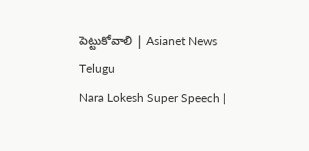పెట్టుకోవాలి | Asianet News Telugu
Nara Lokesh Super Speech |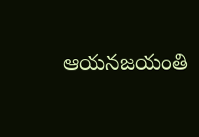ఆయనజయంతి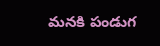మనకి పండుగ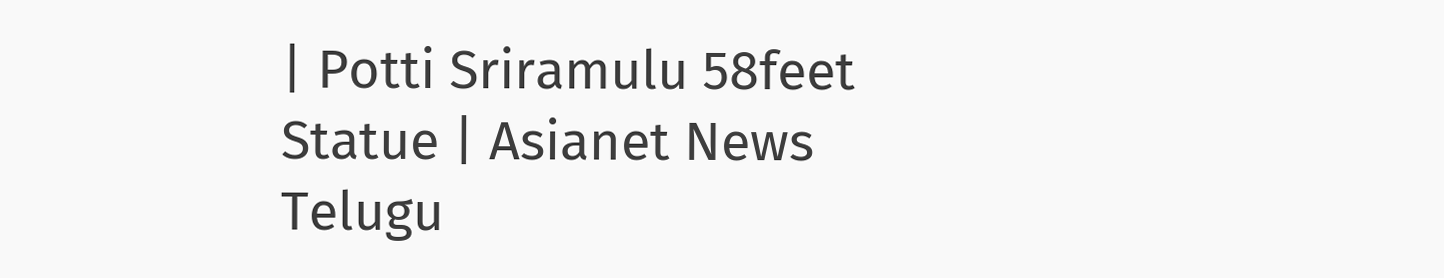| Potti Sriramulu 58feet Statue | Asianet News Telugu